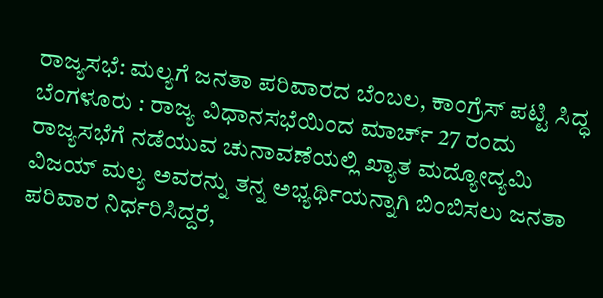ರಾಜ್ಯಸಭೆ: ಮಲ್ಯಗೆ ಜನತಾ ಪರಿವಾರದ ಬೆಂಬಲ, ಕಾಂಗ್ರೆಸ್ ಪಟ್ಟಿ ಸಿದ್ಧ
ಬೆಂಗಳೂರು : ರಾಜ್ಯ ವಿಧಾನಸಭೆಯಿಂದ ಮಾರ್ಚ್ 27 ರಂದು ರಾಜ್ಯಸಭೆಗೆ ನಡೆಯುವ ಚುನಾವಣೆಯಲ್ಲಿ ಖ್ಯಾತ ಮದ್ಯೋದ್ಯಮಿ ವಿಜಯ್ ಮಲ್ಯ ಅವರನ್ನು ತನ್ನ ಅಭ್ಯರ್ಥಿಯನ್ನಾಗಿ ಬಿಂಬಿಸಲು ಜನತಾ ಪರಿವಾರ ನಿರ್ಧರಿಸಿದ್ದರೆ,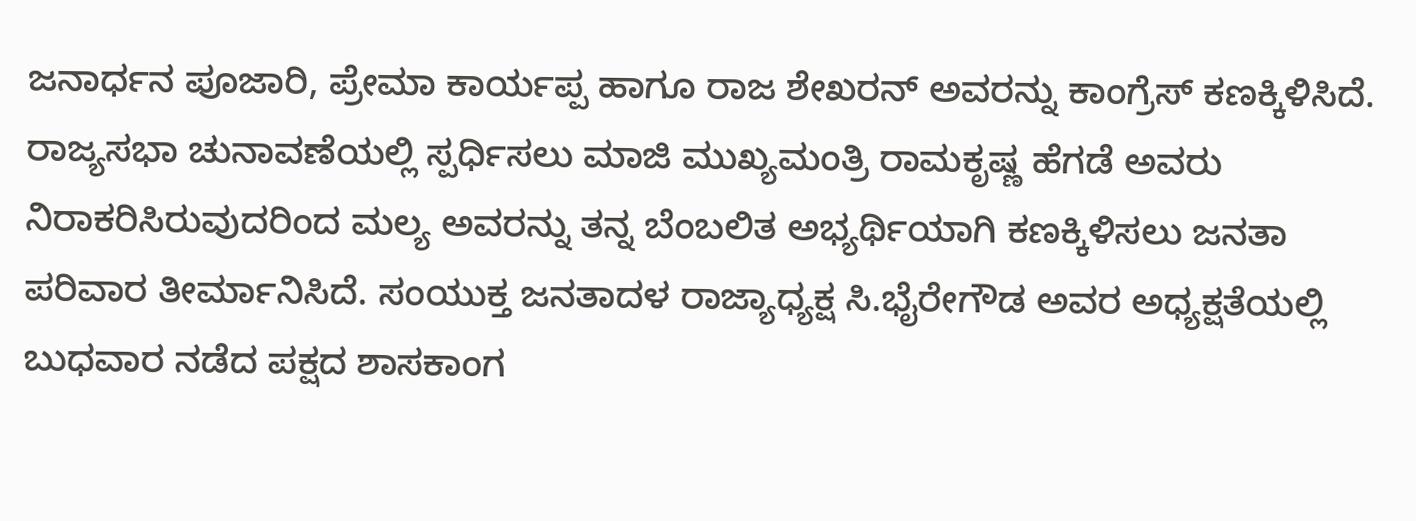ಜನಾರ್ಧನ ಪೂಜಾರಿ, ಪ್ರೇಮಾ ಕಾರ್ಯಪ್ಪ ಹಾಗೂ ರಾಜ ಶೇಖರನ್ ಅವರನ್ನು ಕಾಂಗ್ರೆಸ್ ಕಣಕ್ಕಿಳಿಸಿದೆ.
ರಾಜ್ಯಸಭಾ ಚುನಾವಣೆಯಲ್ಲಿ ಸ್ಪರ್ಧಿಸಲು ಮಾಜಿ ಮುಖ್ಯಮಂತ್ರಿ ರಾಮಕೃಷ್ಣ ಹೆಗಡೆ ಅವರು ನಿರಾಕರಿಸಿರುವುದರಿಂದ ಮಲ್ಯ ಅವರನ್ನು ತನ್ನ ಬೆಂಬಲಿತ ಅಭ್ಯರ್ಥಿಯಾಗಿ ಕಣಕ್ಕಿಳಿಸಲು ಜನತಾ ಪರಿವಾರ ತೀರ್ಮಾನಿಸಿದೆ. ಸಂಯುಕ್ತ ಜನತಾದಳ ರಾಜ್ಯಾಧ್ಯಕ್ಷ ಸಿ.ಭೈರೇಗೌಡ ಅವರ ಅಧ್ಯಕ್ಷತೆಯಲ್ಲಿ ಬುಧವಾರ ನಡೆದ ಪಕ್ಷದ ಶಾಸಕಾಂಗ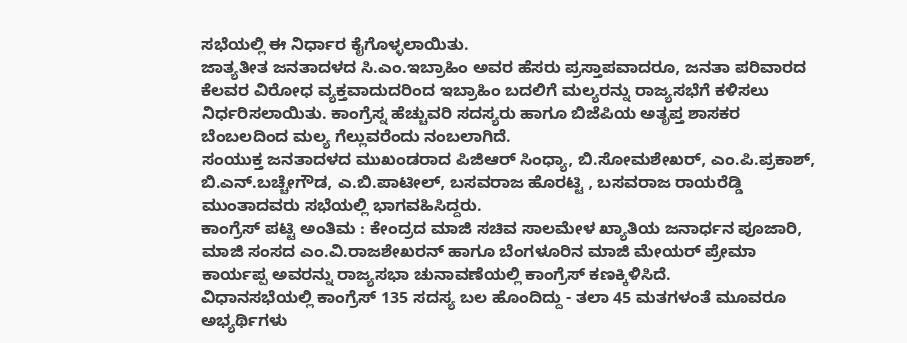ಸಭೆಯಲ್ಲಿ ಈ ನಿರ್ಧಾರ ಕೈಗೊಳ್ಳಲಾಯಿತು.
ಜಾತ್ಯತೀತ ಜನತಾದಳದ ಸಿ.ಎಂ.ಇಬ್ರಾಹಿಂ ಅವರ ಹೆಸರು ಪ್ರಸ್ತಾಪವಾದರೂ, ಜನತಾ ಪರಿವಾರದ ಕೆಲವರ ವಿರೋಧ ವ್ಯಕ್ತವಾದುದರಿಂದ ಇಬ್ರಾಹಿಂ ಬದಲಿಗೆ ಮಲ್ಯರನ್ನು ರಾಜ್ಯಸಭೆಗೆ ಕಳಿಸಲು ನಿರ್ಧರಿಸಲಾಯಿತು. ಕಾಂಗ್ರೆಸ್ನ ಹೆಚ್ಚುವರಿ ಸದಸ್ಯರು ಹಾಗೂ ಬಿಜೆಪಿಯ ಅತೃಪ್ತ ಶಾಸಕರ ಬೆಂಬಲದಿಂದ ಮಲ್ಯ ಗೆಲ್ಲುವರೆಂದು ನಂಬಲಾಗಿದೆ.
ಸಂಯುಕ್ತ ಜನತಾದಳದ ಮುಖಂಡರಾದ ಪಿಜಿಆರ್ ಸಿಂಧ್ಯಾ, ಬಿ.ಸೋಮಶೇಖರ್, ಎಂ.ಪಿ.ಪ್ರಕಾಶ್, ಬಿ.ಎನ್.ಬಚ್ಚೇಗೌಡ, ಎ.ಬಿ.ಪಾಟೀಲ್, ಬಸವರಾಜ ಹೊರಟ್ಟಿ , ಬಸವರಾಜ ರಾಯರೆಡ್ಡಿ ಮುಂತಾದವರು ಸಭೆಯಲ್ಲಿ ಭಾಗವಹಿಸಿದ್ದರು.
ಕಾಂಗ್ರೆಸ್ ಪಟ್ಟಿ ಅಂತಿಮ : ಕೇಂದ್ರದ ಮಾಜಿ ಸಚಿವ ಸಾಲಮೇಳ ಖ್ಯಾತಿಯ ಜನಾರ್ಧನ ಪೂಜಾರಿ, ಮಾಜಿ ಸಂಸದ ಎಂ.ವಿ.ರಾಜಶೇಖರನ್ ಹಾಗೂ ಬೆಂಗಳೂರಿನ ಮಾಜಿ ಮೇಯರ್ ಪ್ರೇಮಾ ಕಾರ್ಯಪ್ಪ ಅವರನ್ನು ರಾಜ್ಯಸಭಾ ಚುನಾವಣೆಯಲ್ಲಿ ಕಾಂಗ್ರೆಸ್ ಕಣಕ್ಕಿಳಿಸಿದೆ.
ವಿಧಾನಸಭೆಯಲ್ಲಿ ಕಾಂಗ್ರೆಸ್ 135 ಸದಸ್ಯ ಬಲ ಹೊಂದಿದ್ದು - ತಲಾ 45 ಮತಗಳಂತೆ ಮೂವರೂ ಅಭ್ಯರ್ಥಿಗಳು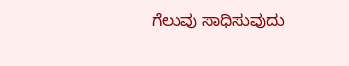ಗೆಲುವು ಸಾಧಿಸುವುದು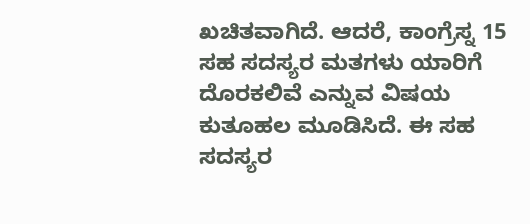ಖಚಿತವಾಗಿದೆ. ಆದರೆ, ಕಾಂಗ್ರೆಸ್ನ 15 ಸಹ ಸದಸ್ಯರ ಮತಗಳು ಯಾರಿಗೆ ದೊರಕಲಿವೆ ಎನ್ನುವ ವಿಷಯ ಕುತೂಹಲ ಮೂಡಿಸಿದೆ. ಈ ಸಹ ಸದಸ್ಯರ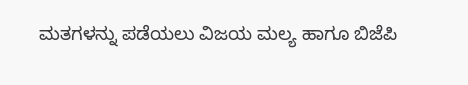ಮತಗಳನ್ನು ಪಡೆಯಲು ವಿಜಯ ಮಲ್ಯ ಹಾಗೂ ಬಿಜೆಪಿ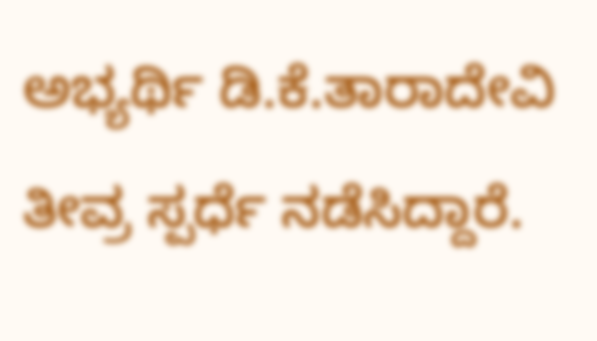ಅಭ್ಯರ್ಥಿ ಡಿ.ಕೆ.ತಾರಾದೇವಿ ತೀವ್ರ ಸ್ಪರ್ಧೆ ನಡೆಸಿದ್ದಾರೆ.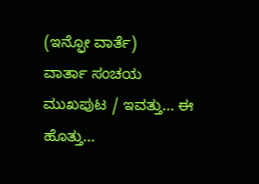(ಇನ್ಫೋ ವಾರ್ತೆ)
ವಾರ್ತಾ ಸಂಚಯ
ಮುಖಪುಟ / ಇವತ್ತು... ಈ ಹೊತ್ತು...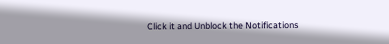Click it and Unblock the Notifications